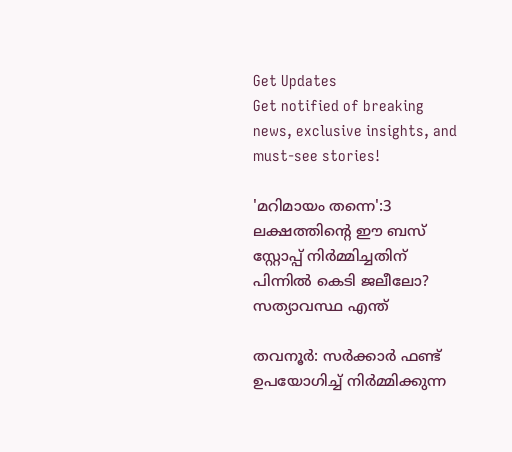Get Updates
Get notified of breaking news, exclusive insights, and must-see stories!

'മറിമായം തന്നെ':3 ലക്ഷത്തിന്റെ ഈ ബസ് സ്റ്റോപ്പ് നിർമ്മിച്ചതിന് പിന്നില്‍ കെടി ജലീലോ? സത്യാവസ്ഥ എന്ത്

തവനൂർ: സർക്കാർ ഫണ്ട് ഉപയോഗിച്ച് നിർമ്മിക്കുന്ന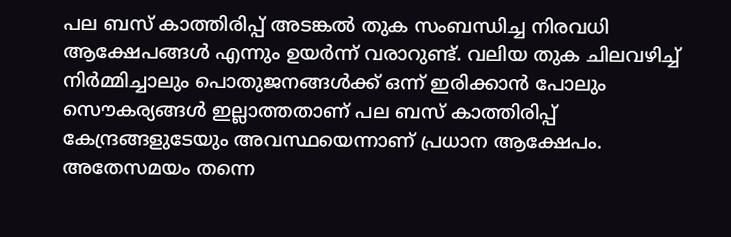പല ബസ് കാത്തിരിപ്പ് അടങ്കല്‍ തുക സംബന്ധിച്ച നിരവധി ആക്ഷേപങ്ങള്‍ എന്നും ഉയർന്ന് വരാറുണ്ട്. വലിയ തുക ചിലവഴിച്ച് നിർമ്മിച്ചാലും പൊതുജനങ്ങള്‍ക്ക് ഒന്ന് ഇരിക്കാന്‍ പോലും സൌകര്യങ്ങള്‍ ഇല്ലാത്തതാണ് പല ബസ് കാത്തിരിപ്പ് കേന്ദ്രങ്ങളുടേയും അവസ്ഥയെന്നാണ് പ്രധാന ആക്ഷേപം. അതേസമയം തന്നെ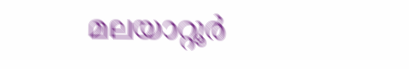മലയാറ്റൂര്‍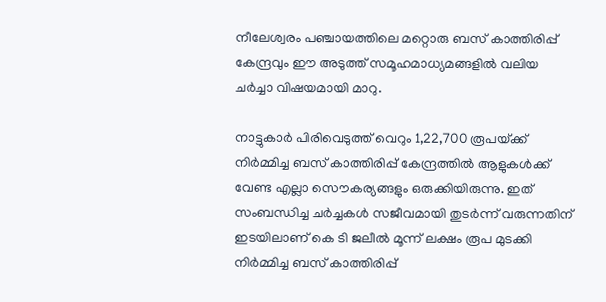നീലേശ്വരം പഞ്ചായത്തിലെ മറ്റൊരു ബസ് കാത്തിരിപ്പ് കേന്ദ്രവും ഈ അടുത്ത് സമൂഹമാധ്യമങ്ങളില്‍ വലിയ ചർച്ചാ വിഷയമായി മാറു.

നാട്ടുകാര്‍ പിരിവെടുത്ത് വെറും 1,22,700 രൂപയ്‌ക്ക് നിർമ്മിച്ച ബസ് കാത്തിരിപ്പ് കേന്ദ്രത്തില്‍ ആളുകള്‍ക്ക് വേണ്ട എല്ലാ സൌകര്യങ്ങളും ഒരുക്കിയിരുന്നു. ഇത് സംബന്ധിച്ച ചർച്ചകള്‍ സജീവമായി തുടർന്ന് വരുന്നതിന് ഇടയിലാണ് കെ ടി ജലീല്‍ മൂന്ന് ലക്ഷം രൂപ മുടക്കി നിർമ്മിച്ച ബസ് കാത്തിരിപ്പ്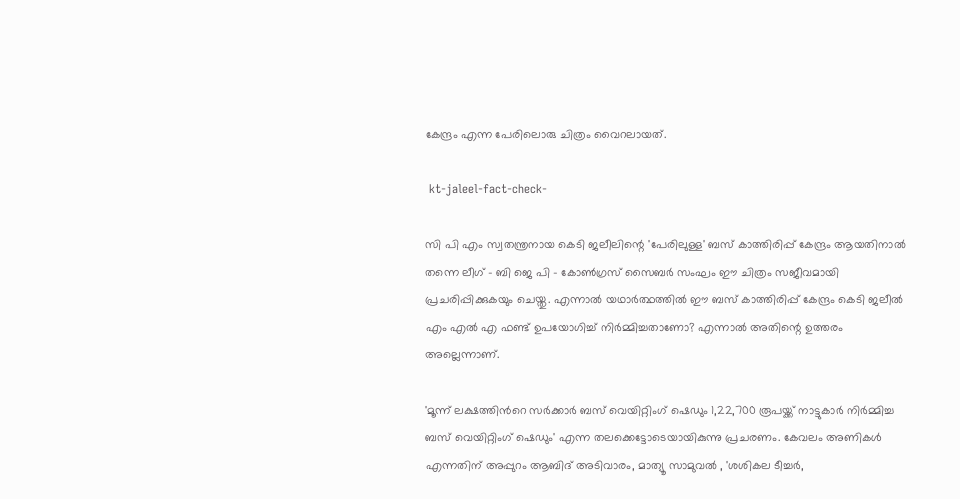കേന്ദ്രം എന്ന പേരിലൊരു ചിത്രം വൈറലായത്.

 kt-jaleel-fact-check-

സി പി എം സ്വതന്ത്രനായ കെടി ജലീലിന്റെ 'പേരിലുള്ള' ബസ് കാത്തിരിപ്പ് കേന്ദ്രം ആയതിനാല്‍ തന്നെ ലീഗ് - ബി ജെ പി - കോണ്‍ഗ്രസ് സൈബർ സംഘം ഈ ചിത്രം സജീവമായി പ്രചരിപ്പിക്കുകയും ചെയ്തു. എന്നാല്‍ യഥാർത്ഥത്തില്‍ ഈ ബസ് കാത്തിരിപ്പ് കേന്ദ്രം കെടി ജലീല്‍ എം എല്‍ എ ഫണ്ട് ഉപയോഗിച്ച് നിർമ്മിച്ചതാണോ? എന്നാല്‍ അതിന്റെ ഉത്തരം അല്ലെന്നാണ്.

'മൂന്ന് ലക്ഷത്തിന്‍റെ സര്‍ക്കാര്‍ ബസ് വെയിറ്റിംഗ് ഷെഡും 1,22,700 രൂപയ്ക്ക് നാട്ടുകാര്‍ നിര്‍മ്മിച്ച ബസ് വെയിറ്റിംഗ് ഷെഡും' എന്ന തലക്കെട്ടോടെയായികുന്നു പ്രചരണം. കേവലം അണികള്‍ എന്നതിന് അപ്പുറം ആബിദ് അടിവാരം, മാത്യൂ സാമുവല്‍ , 'ശശികല ടീച്ചര്‍,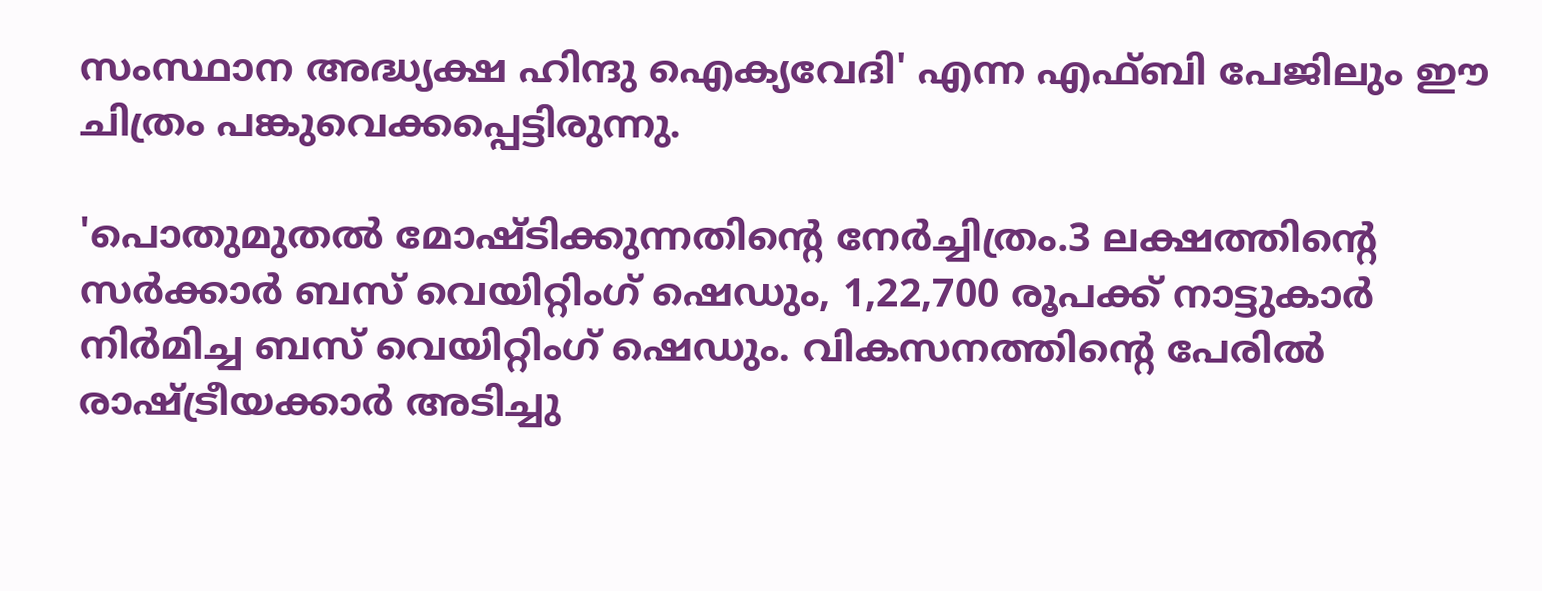സംസ്ഥാന അദ്ധ്യക്ഷ ഹിന്ദു ഐക്യവേദി' എന്ന എഫ്‌ബി പേജിലും ഈ ചിത്രം പങ്കുവെക്കപ്പെട്ടിരുന്നു.

'പൊതുമുതൽ മോഷ്ടിക്കുന്നതിന്റെ നേർച്ചിത്രം.3 ലക്ഷത്തിന്റെ സർക്കാർ ബസ് വെയിറ്റിംഗ് ഷെഡും, 1,22,700 രൂപക്ക് നാട്ടുകാർ നിർമിച്ച ബസ് വെയിറ്റിംഗ് ഷെഡും. വികസനത്തിന്റെ പേരിൽ രാഷ്ട്രീയക്കാർ അടിച്ചു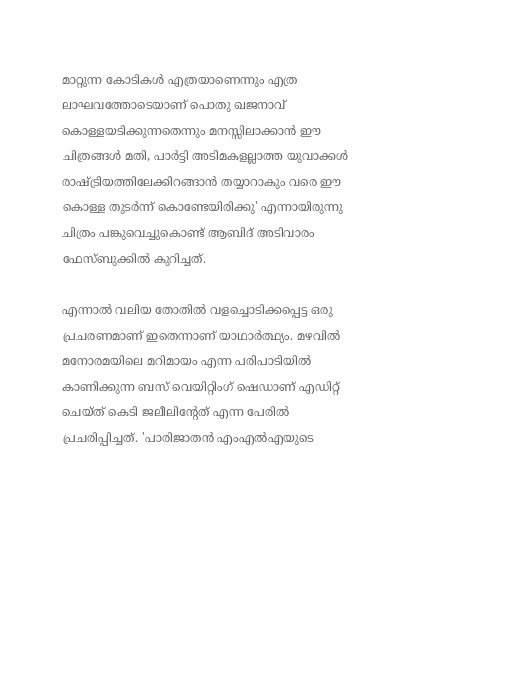മാറ്റുന്ന കോടികൾ എത്രയാണെന്നും എത്ര ലാഘവത്തോടെയാണ് പൊതു ഖജനാവ് കൊള്ളയടിക്കുന്നതെന്നും മനസ്സിലാക്കാൻ ഈ ചിത്രങ്ങൾ മതി, പാർട്ടി അടിമകളല്ലാത്ത യുവാക്കൾ രാഷ്ട്രിയത്തിലേക്കിറങ്ങാൻ തയ്യാറാകും വരെ ഈ കൊള്ള തുടർന്ന് കൊണ്ടേയിരിക്കു' എന്നായിരുന്നു ചിത്രം പങ്കുവെച്ചുകൊണ്ട് ആബിദ് അടിവാരം ഫേസ്ബുക്കില്‍ കുറിച്ചത്.

എന്നാല്‍ വലിയ തോതില്‍ വളച്ചൊടിക്കപ്പെട്ട ഒരു പ്രചരണമാണ് ഇതെന്നാണ് യാഥാർത്ഥ്യം. മഴവില്‍ മനോരമയിലെ മറിമായം എന്ന പരിപാടിയില്‍ കാണിക്കുന്ന ബസ് വെയിറ്റിംഗ് ഷെഡാണ് എഡിറ്റ് ചെയ്ത് കെടി ജലീലിന്റേത് എന്ന പേരില്‍ പ്രചരിപ്പിച്ചത്. 'പാരിജാതന്‍ എംഎല്‍എയുടെ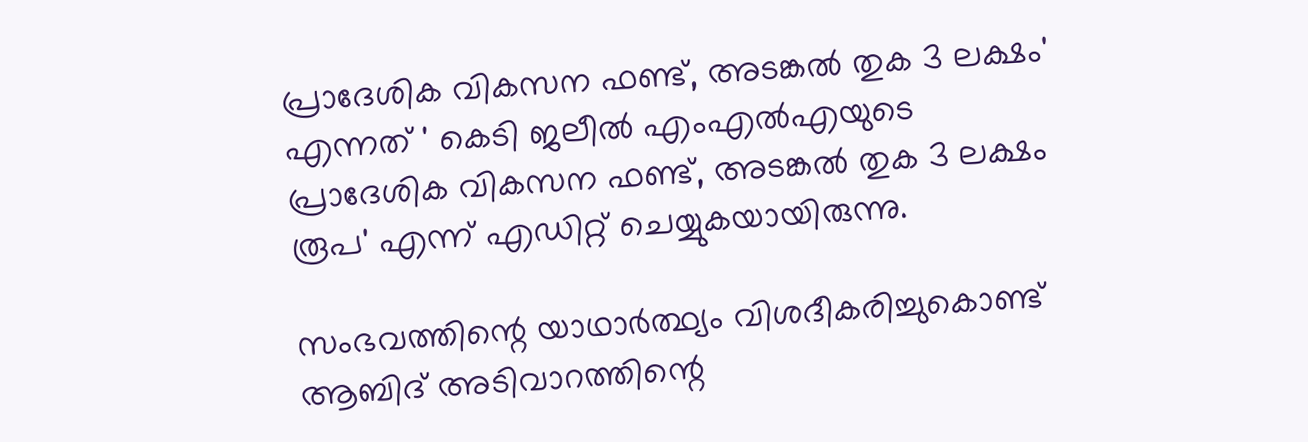പ്രാദേശിക വികസന ഫണ്ട്, അടങ്കല്‍ തുക 3 ലക്ഷം' എന്നത് ' കെടി ജലീല്‍ എംഎല്‍എയുടെ പ്രാദേശിക വികസന ഫണ്ട്, അടങ്കല്‍ തുക 3 ലക്ഷം രൂപ' എന്ന് എഡിറ്റ് ചെയ്യുകയായിരുന്നു.

സംഭവത്തിന്റെ യാഥാർത്ഥ്യം വിശദീകരിച്ചുകൊണ്ട് ആബിദ് അടിവാറത്തിന്റെ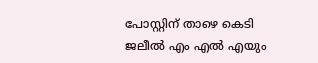പോസ്റ്റിന് താഴെ കെടി ജലീല്‍ എം എല്‍ എയും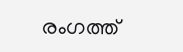രംഗത്ത്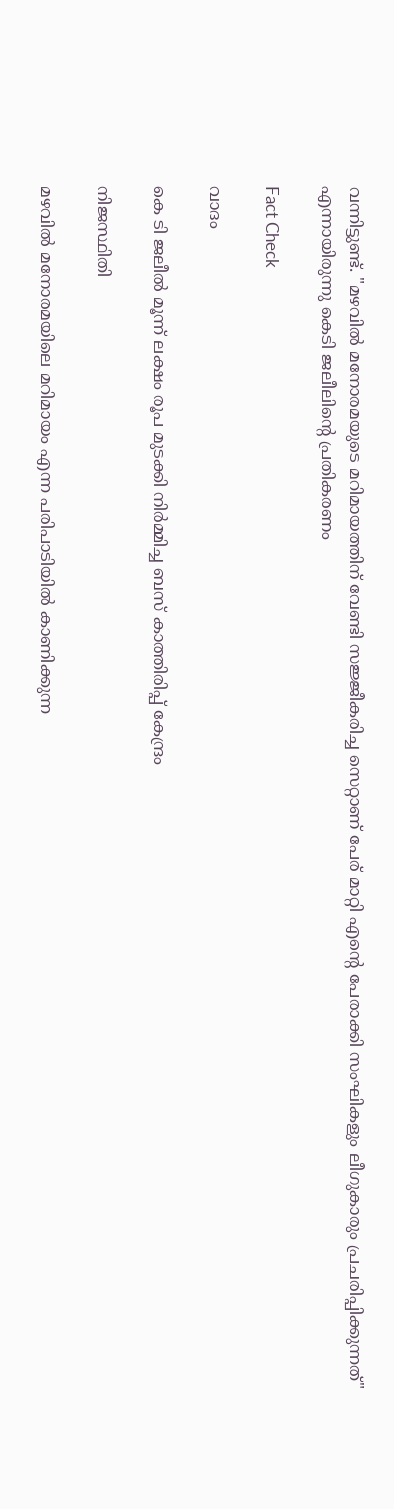വന്നിട്ടുണ്ട്. "മഴവില്‍ മനോരമയുടെ മറിമായത്തിന് വേണ്ടി സജ്ജീകരിച്ച സെറ്റാണ് പേര് മാറ്റി എന്റെ പേരാക്കി സംഘികളും ലീഗുകാരും പ്രചരിപ്പിക്കുന്നത്" എന്നായിരുന്നു കെടി ജലീലിന്റെ പ്രതികരണം

Fact Check

വാദം

കെ ടി ജലീല്‍ മൂന്ന് ലക്ഷം രൂപ മുടക്കി നിർമ്മിച്ച ബസ് കാത്തിരിപ്പ് കേന്ദ്രം

നിജസ്ഥിതി

മഴവില്‍ മനോരമയിലെ മറിമായം എന്ന പരിപാടിയില്‍ കാണിക്കുന്ന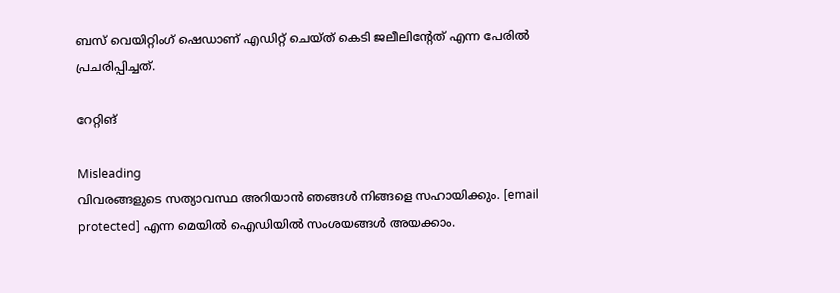ബസ് വെയിറ്റിംഗ് ഷെഡാണ് എഡിറ്റ് ചെയ്ത് കെടി ജലീലിന്റേത് എന്ന പേരില്‍ പ്രചരിപ്പിച്ചത്.

റേറ്റിങ്

Misleading
വിവരങ്ങളുടെ സത്യാവസ്ഥ അറിയാൻ ഞങ്ങൾ നിങ്ങളെ സഹായിക്കും. [email protected] എന്ന മെയിൽ ഐഡിയിൽ സംശയങ്ങൾ അയക്കാം.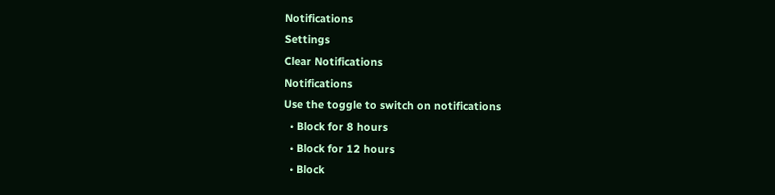Notifications
Settings
Clear Notifications
Notifications
Use the toggle to switch on notifications
  • Block for 8 hours
  • Block for 12 hours
  • Block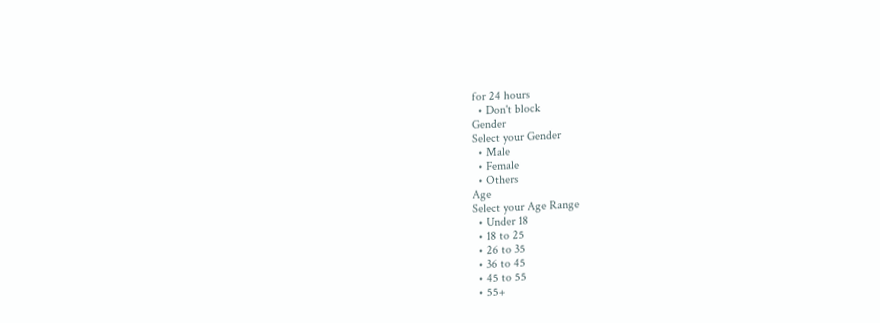for 24 hours
  • Don't block
Gender
Select your Gender
  • Male
  • Female
  • Others
Age
Select your Age Range
  • Under 18
  • 18 to 25
  • 26 to 35
  • 36 to 45
  • 45 to 55
  • 55+